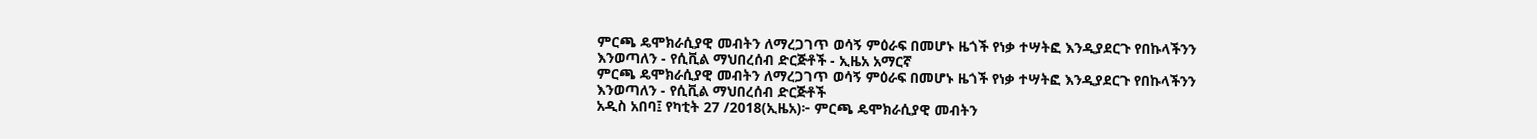ምርጫ ዴሞክራሲያዊ መብትን ለማረጋገጥ ወሳኝ ምዕራፍ በመሆኑ ዜጎች የነቃ ተሣትፎ እንዲያደርጉ የበኩላችንን እንወጣለን - የሲቪል ማህበረሰብ ድርጅቶች - ኢዜአ አማርኛ
ምርጫ ዴሞክራሲያዊ መብትን ለማረጋገጥ ወሳኝ ምዕራፍ በመሆኑ ዜጎች የነቃ ተሣትፎ እንዲያደርጉ የበኩላችንን እንወጣለን - የሲቪል ማህበረሰብ ድርጅቶች
አዲስ አበባ፤ የካቲት 27 /2018(ኢዜአ)፦ ምርጫ ዴሞክራሲያዊ መብትን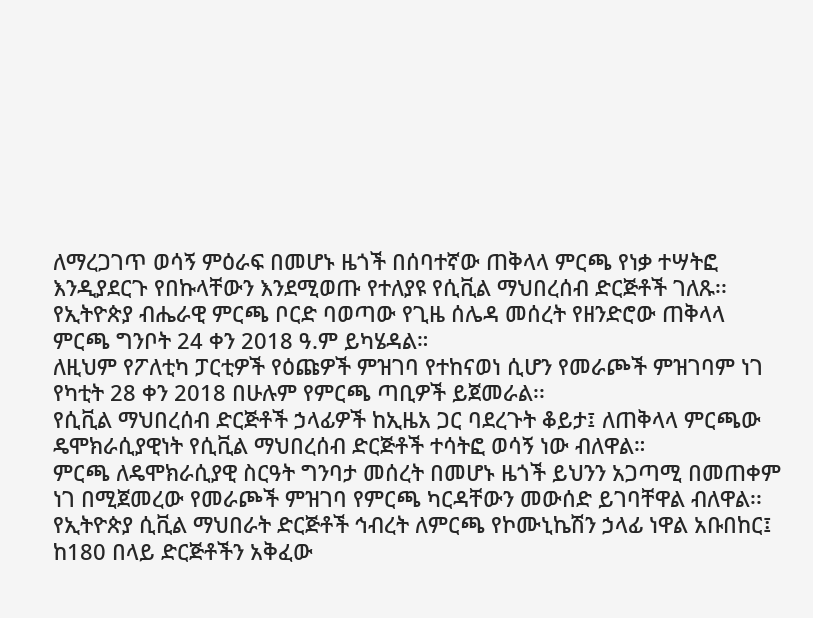ለማረጋገጥ ወሳኝ ምዕራፍ በመሆኑ ዜጎች በሰባተኛው ጠቅላላ ምርጫ የነቃ ተሣትፎ እንዲያደርጉ የበኩላቸውን እንደሚወጡ የተለያዩ የሲቪል ማህበረሰብ ድርጅቶች ገለጹ፡፡
የኢትዮጵያ ብሔራዊ ምርጫ ቦርድ ባወጣው የጊዜ ሰሌዳ መሰረት የዘንድሮው ጠቅላላ ምርጫ ግንቦት 24 ቀን 2018 ዓ.ም ይካሄዳል።
ለዚህም የፖለቲካ ፓርቲዎች የዕጩዎች ምዝገባ የተከናወነ ሲሆን የመራጮች ምዝገባም ነገ የካቲት 28 ቀን 2018 በሁሉም የምርጫ ጣቢዎች ይጀመራል፡፡
የሲቪል ማህበረሰብ ድርጅቶች ኃላፊዎች ከኢዜአ ጋር ባደረጉት ቆይታ፤ ለጠቅላላ ምርጫው ዴሞክራሲያዊነት የሲቪል ማህበረሰብ ድርጅቶች ተሳትፎ ወሳኝ ነው ብለዋል።
ምርጫ ለዴሞክራሲያዊ ስርዓት ግንባታ መሰረት በመሆኑ ዜጎች ይህንን አጋጣሚ በመጠቀም ነገ በሚጀመረው የመራጮች ምዝገባ የምርጫ ካርዳቸውን መውሰድ ይገባቸዋል ብለዋል፡፡
የኢትዮጵያ ሲቪል ማህበራት ድርጅቶች ኅብረት ለምርጫ የኮሙኒኬሽን ኃላፊ ነዋል አቡበከር፤ ከ180 በላይ ድርጅቶችን አቅፈው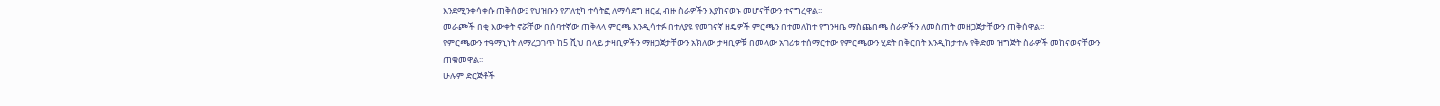እንደሚንቀሳቀሱ ጠቅሰው፤ የህዝቡን የፖለቲካ ተሳትፎ ለማሳደግ ዘርፈ ብዙ ስራዎችን እያከናወኑ መሆናቸውን ተናግረዋል፡፡
መራጮች በቂ እውቀት ኖሯቸው በሰባተኛው ጠቅላላ ምርጫ እንዲሳተፉ በተለያዩ የመገናኛ ዘዴዎች ምርጫን በተመለከተ የግንዛቤ ማስጨበጫ ስራዎችን ለመስጠት መዘጋጀታቸውን ጠቅሰዋል፡፡
የምርጫውን ተዓማኒነት ለማረጋገጥ ከ5 ሺህ በላይ ታዛቢዎችን ማዘጋጀታቸውን አክለው ታዛቢዎቹ በመላው አገሪቱ ተሰማርተው የምርጫውን ሂደት በቅርበት እንዲከታተሉ የቅድመ ዝግጅት ስራዎች መከናወናቸውን ጠቁመዋል፡፡
ሁሉም ድርጅቶች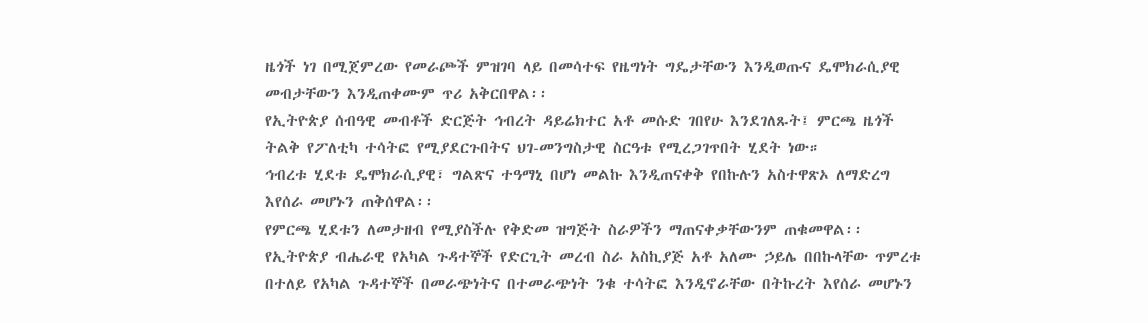ዜጎች ነገ በሚጀምረው የመራጮች ምዝገባ ላይ በመሳተፍ የዜግነት ግዴታቸውን እንዲወጡና ዴሞክራሲያዊ መብታቸውን እንዲጠቀሙም ጥሪ አቅርበዋል፡፡
የኢትዮጵያ ሰብዓዊ መብቶች ድርጅት ኅብረት ዳይሬክተር አቶ መሱድ ገበየሁ እንደገለጹት፤ ምርጫ ዜጎች ትልቅ የፖለቲካ ተሳትፎ የሚያደርጉበትና ህገ-መንግስታዊ ስርዓቱ የሚረጋገጥበት ሂደት ነው።
ኅብረቱ ሂደቱ ዴሞክራሲያዊ፣ ግልጽና ተዓማኒ በሆነ መልኩ እንዲጠናቀቅ የበኩሉን አስተዋጽኦ ለማድረግ እየሰራ መሆኑን ጠቅሰዋል፡፡
የምርጫ ሂደቱን ለመታዘብ የሚያስችሉ የቅድመ ዝግጅት ስራዎችን ማጠናቀቃቸውንም ጠቁመዋል፡፡
የኢትዮጵያ ብሔራዊ የአካል ጉዳተኞች የድርጊት መረብ ስራ አስኪያጅ አቶ አለሙ ኃይሌ በበኩላቸው ጥምረቱ በተለይ የአካል ጉዳተኞች በመራጭነትና በተመራጭነት ንቁ ተሳትፎ እንዲኖራቸው በትኩረት እየሰራ መሆኑን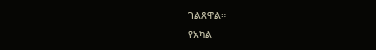ገልጸዋል።
የአካል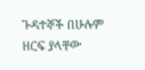ጉዳተኞች በሁሉም ዘርፍ ያላቸው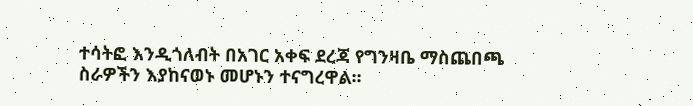ተሳትፎ እንዲጎለብት በአገር አቀፍ ደረጃ የግንዛቤ ማስጨበጫ ስራዎችን እያከናወኑ መሆኑን ተናግረዋል፡፡